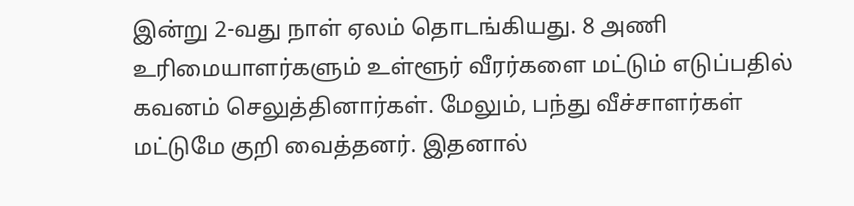இன்று 2-வது நாள் ஏலம் தொடங்கியது. 8 அணி உரிமையாளர்களும் உள்ளூர் வீரர்களை மட்டும் எடுப்பதில் கவனம் செலுத்தினார்கள். மேலும், பந்து வீச்சாளர்கள் மட்டுமே குறி வைத்தனர். இதனால்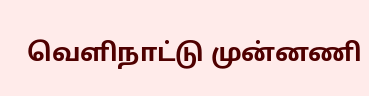வெளிநாட்டு முன்னணி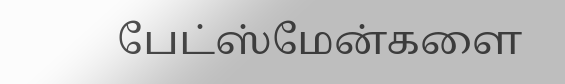பேட்ஸ்மேன்களை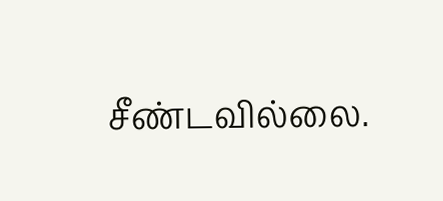சீண்டவில்லை.